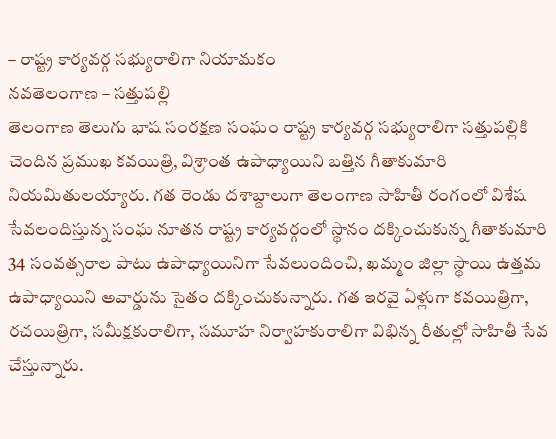– రాష్ట్ర కార్యవర్గ సభ్యురాలిగా నియామకం
నవతెలంగాణ – సత్తుపల్లి
తెలంగాణ తెలుగు భాష సంరక్షణ సంఘం రాష్ట్ర కార్యవర్గ సభ్యురాలిగా సత్తుపల్లికి చెందిన ప్రముఖ కవయిత్రి, విశ్రాంత ఉపాధ్యాయిని బత్తిన గీతాకుమారి నియమితులయ్యారు. గత రెండు దశాబ్దాలుగా తెలంగాణ సాహితీ రంగంలో విశేష సేవలందిస్తున్న సంఘ నూతన రాష్ట్ర కార్యవర్గంలో స్థానం దక్కించుకున్న గీతాకుమారి 34 సంవత్సరాల పాటు ఉపాధ్యాయినిగా సేవలుందించి, ఖమ్మం జిల్లా స్థాయి ఉత్తమ ఉపాధ్యాయిని అవార్డును సైతం దక్కించుకున్నారు. గత ఇరవై ఏళ్లుగా కవయిత్రిగా, రచయిత్రిగా, సమీక్షకురాలిగా, సమూహ నిర్వాహకురాలిగా విభిన్న రీతుల్లో సాహితీ సేవ చేస్తున్నారు.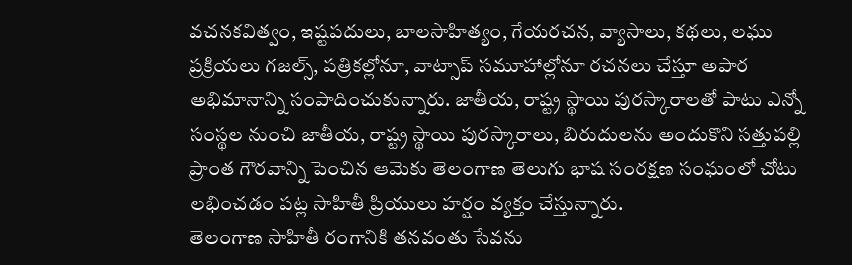వచనకవిత్వం, ఇష్టపదులు, బాలసాహిత్యం, గేయరచన, వ్యాసాలు, కథలు, లఘు ప్రక్రియలు గజల్స్, పత్రికల్లోనూ, వాట్సాప్ సమూహాల్లోనూ రచనలు చేస్తూ అపార అభిమానాన్ని సంపాదించుకున్నారు. జాతీయ, రాష్ట్ర స్థాయి పురస్కారాలతో పాటు ఎన్నో సంస్థల నుంచి జాతీయ, రాష్ట్ర స్థాయి పురస్కారాలు, బిరుదులను అందుకొని సత్తుపల్లి ప్రాంత గౌరవాన్ని పెంచిన ఆమెకు తెలంగాణ తెలుగు భాష సంరక్షణ సంఘంలో చోటు లభించడం పట్ల సాహితీ ప్రియులు హర్షం వ్యక్తం చేస్తున్నారు.
తెలంగాణ సాహితీ రంగానికి తనవంతు సేవను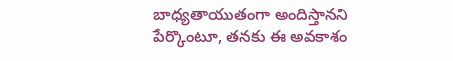బాధ్యతాయుతంగా అందిస్తానని పేర్కొంటూ, తనకు ఈ అవకాశం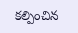కల్పించిన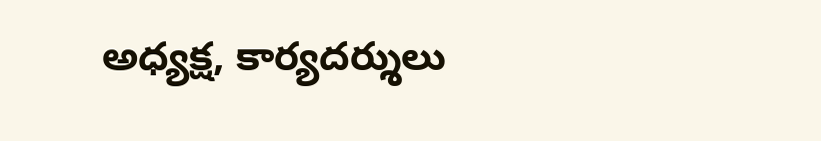అధ్యక్ష, కార్యదర్శులు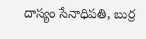దాస్యం సేనాధిపతి, బుర్ర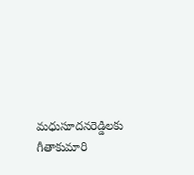మధుసూదనరెడ్డిలకు గీతాకుమారి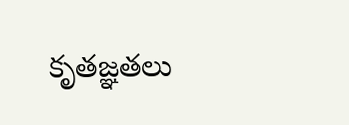కృతజ్ఞతలు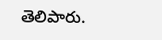తెలిపారు.